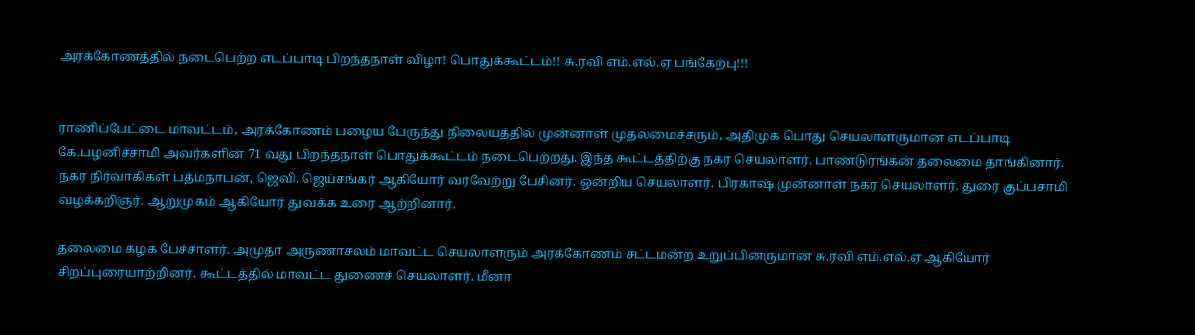அரக்கோணத்தில் நடைபெற்ற எடப்பாடி பிறந்தநாள் விழா! பொதுக்கூட்டம்!! சு.ரவி எம்.எல்.ஏ பங்கேற்பு!!!


ராணிப்பேட்டை மாவட்டம், அரக்கோணம் பழைய பேருந்து நிலையத்தில் முன்னாள் முதலமைச்சரும், அதிமுக பொது செயலாளருமான எடப்பாடி கே.பழனிச்சாமி அவர்களின் 71 வது பிறந்தநாள் பொதுக்கூட்டம் நடைபெற்றது. இந்த கூட்டத்திற்கு நகர செயலாளர். பாண்டுரங்கன் தலைமை தாங்கினார். நகர நிர்வாகிகள் பத்மநாபன், ஜெவி. ஜெய்சங்கர் ஆகியோர் வரவேற்று பேசினர். ஒன்றிய செயலாளர். பிரகாஷ் முன்னாள் நகர செயலாளர். துரை குப்பசாமி வழக்கறிஞர். ஆறுமுகம் ஆகியோர் துவக்க உரை ஆற்றினார்.

தலைமை கழக பேச்சாளர். அமுதா அருணாசலம் மாவட்ட செயலாளரும் அரக்கோணம் சட்டமன்ற உறுப்பினருமான சு.ரவி எம்.எல்.ஏ ஆகியோர் சிறப்புரையாற்றினர். கூட்டத்தில் மாவட்ட துணைச் செயலாளர். மீனா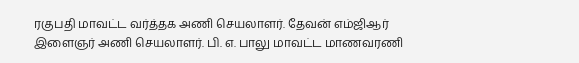ரகுபதி மாவட்ட வர்த்தக அணி செயலாளர். தேவன் எம்ஜிஆர் இளைஞர் அணி செயலாளர். பி. எ. பாலு மாவட்ட மாணவரணி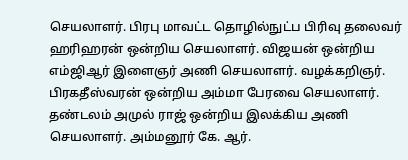செயலாளர். பிரபு மாவட்ட தொழில்நுட்ப பிரிவு தலைவர் ஹரிஹரன் ஒன்றிய செயலாளர். விஜயன் ஒன்றிய எம்ஜிஆர் இளைஞர் அணி செயலாளர். வழக்கறிஞர். பிரகதீஸ்வரன் ஒன்றிய அம்மா பேரவை செயலாளர். தண்டலம் அமுல் ராஜ் ஒன்றிய இலக்கிய அணி செயலாளர். அம்மனூர் கே. ஆர்.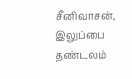சீனிவாசன், இலுப்பை தண்டலம்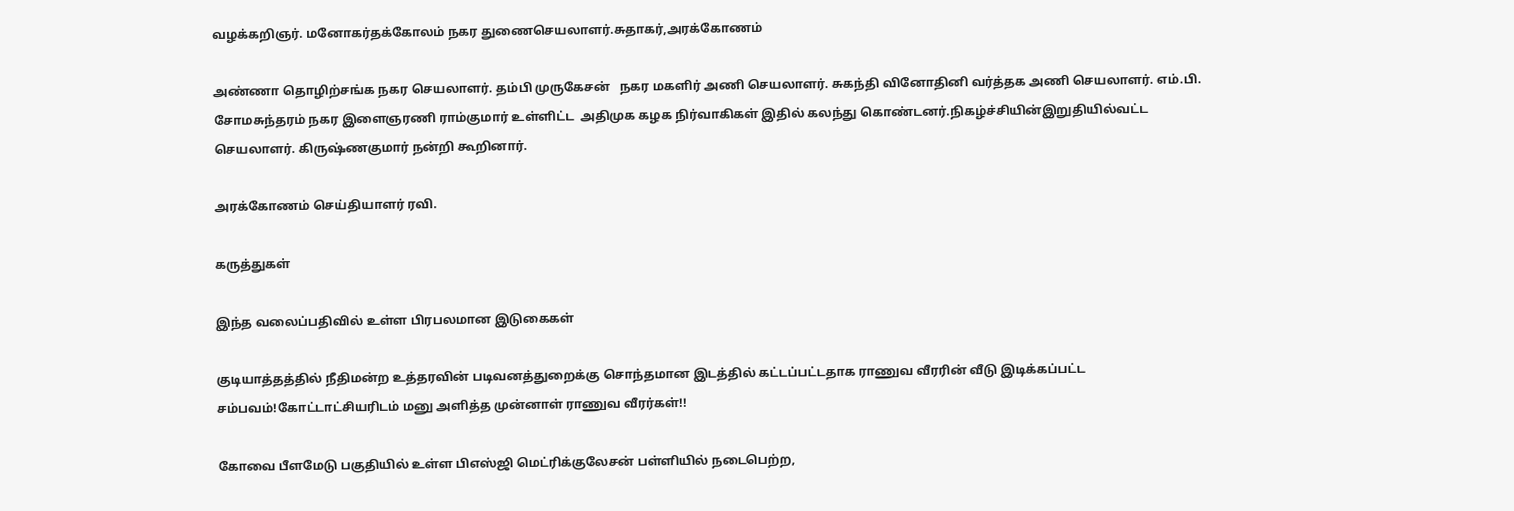வழக்கறிஞர். மனோகர்தக்கோலம் நகர துணைசெயலாளர்.சுதாகர்,அரக்கோணம்

அண்ணா தொழிற்சங்க நகர செயலாளர். தம்பி முருகேசன்   நகர மகளிர் அணி செயலாளர். சுகந்தி வினோதினி வர்த்தக அணி செயலாளர். எம்.பி. சோமசுந்தரம் நகர இளைஞரணி ராம்குமார் உள்ளிட்ட  அதிமுக கழக நிர்வாகிகள் இதில் கலந்து கொண்டனர்.நிகழ்ச்சியின்இறுதியில்வட்ட செயலாளர். கிருஷ்ணகுமார் நன்றி கூறினார்.

அரக்கோணம் செய்தியாளர் ரவி.

கருத்துகள்

இந்த வலைப்பதிவில் உள்ள பிரபலமான இடுகைகள்

குடியாத்தத்தில் நீதிமன்ற உத்தரவின் படிவனத்துறைக்கு சொந்தமான இடத்தில் கட்டப்பட்டதாக ராணுவ வீரரின் வீடு இடிக்கப்பட்ட சம்பவம்!கோட்டாட்சியரிடம் மனு அளித்த முன்னாள் ராணுவ வீரர்கள்!!

கோவை பீளமேடு பகுதியில் உள்ள பிஎஸ்ஜி மெட்ரிக்குலேசன் பள்ளியில் நடைபெற்ற,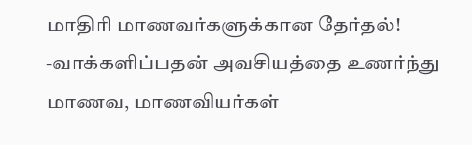மாதிரி மாணவர்களுக்கான தேர்தல்! -வாக்களிப்பதன் அவசியத்தை உணர்ந்து மாணவ, மாணவியர்கள்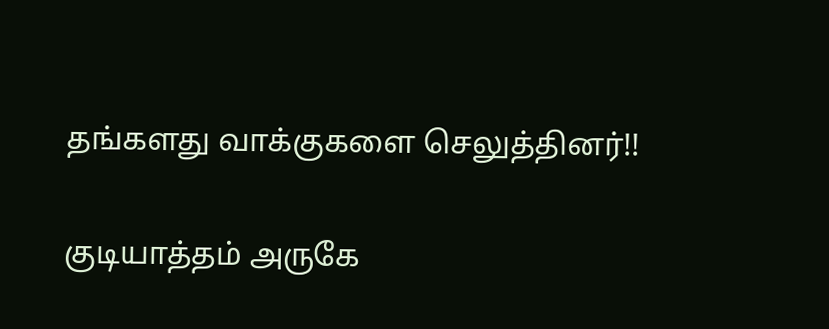தங்களது வாக்குகளை செலுத்தினர்!!

குடியாத்தம் அருகே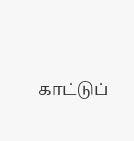காட்டுப்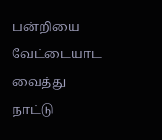பன்றியை வேட்டையாட வைத்து நாட்டு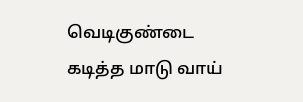வெடிகுண்டை கடித்த மாடு வாய்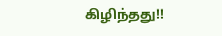கிழிந்தது!!